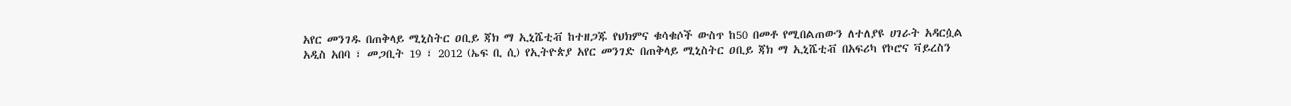አየር መንገዱ በጠቅላይ ሚኒስትር ዐቢይ ጃክ ማ ኢኒሼቲቭ ከተዘጋጁ የህክምና ቁሳቁሶች ውስጥ ከ50 በመቶ የሚበልጠውን ለተለያዩ ሀገራት አዳርሷል
አዲስ አበባ ፣ መጋቢት 19 ፣ 2012 (ኤፍ ቢ ሲ) የኢትዮጵያ አየር መንገድ በጠቅላይ ሚኒስትር ዐቢይ ጃክ ማ ኢኒሼቲቭ በአፍሪካ የኮሮና ቫይረስን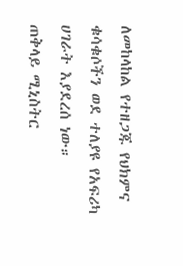ለመከላከል የተዘጋጁ የህክምና ቁሳቁሶችን ወደ ተለያዩ የአፍሪካ ሀገራት እያደረሰ ነው።
ጠቅላይ ሚኒስትር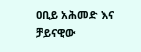ዐቢይ አሕመድ እና ቻይናዊው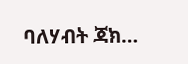ባለሃብት ጃክ…